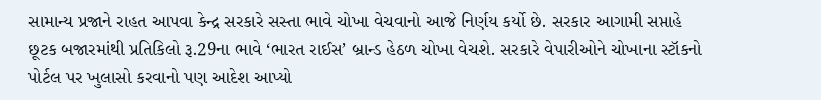સામાન્ય પ્રજાને રાહત આપવા કેન્દ્ર સરકારે સસ્તા ભાવે ચોખા વેચવાનો આજે નિર્ણય કર્યો છે. સરકાર આગામી સપ્તાહે છૂટક બજારમાંથી પ્રતિકિલો રૂ.29ના ભાવે ‘ભારત રાઈસ’ બ્રાન્ડ હેઠળ ચોખા વેચશે. સરકારે વેપારીઓને ચોખાના સ્ટૉકનો પોર્ટલ પર ખુલાસો કરવાનો પણ આદેશ આપ્યો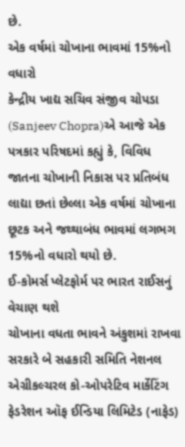છે.
એક વર્ષમાં ચોખાના ભાવમાં 15%નો વધારો
કેન્દ્રીય ખાદ્ય સચિવ સંજીવ ચોપડા (Sanjeev Chopra)એ આજે એક પત્રકાર પરિષદમાં કહ્યું કે, વિવિધ જાતના ચોખાની નિકાસ પર પ્રતિબંધ લાદ્યા છતાં છેલ્લા એક વર્ષમાં ચોખાના છૂટક અને જથ્થાબંધ ભાવમાં લગભગ 15%નો વધારો થયો છે.
ઈ-કોમર્સ પ્લેટફોર્મ પર ભારત રાઈસનું વેચાણ થશે
ચોખાના વધતા ભાવને અંકુશમાં રાખવા સરકારે બે સહકારી સમિતિ નેશનલ એગ્રીકલ્ચરલ કો-ઓપરેટિવ માર્કેટિંગ ફેડરેશન ઑફ ઈન્ડિયા લિમિટેડ (નાફેડ)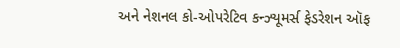અને નેશનલ કો-ઓપરેટિવ કન્ઝ્યૂમર્સ ફેડરેશન ઑફ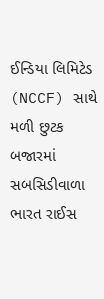ઈન્ડિયા લિમિટેડ (NCCF) સાથે મળી છુટક બજારમાં સબસિડીવાળા ભારત રાઈસ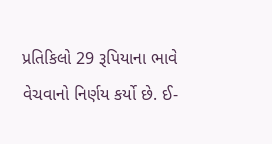પ્રતિકિલો 29 રૂપિયાના ભાવે વેચવાનો નિર્ણય કર્યો છે. ઈ-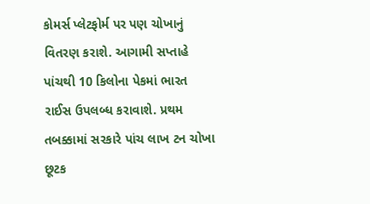કોમર્સ પ્લેટફોર્મ પર પણ ચોખાનું વિતરણ કરાશે. આગામી સપ્તાહે પાંચથી 10 કિલોના પેકમાં ભારત રાઈસ ઉપલબ્ધ કરાવાશે. પ્રથમ તબક્કામાં સરકારે પાંચ લાખ ટન ચોખા છૂટક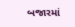બજારમાં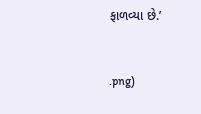ફાળવ્યા છે.’


.png)